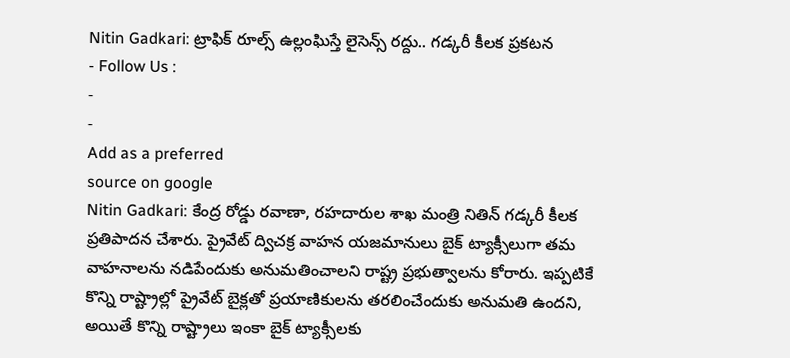Nitin Gadkari: ట్రాఫిక్ రూల్స్ ఉల్లంఘిస్తే లైసెన్స్ రద్దు.. గడ్కరీ కీలక ప్రకటన
- Follow Us :
-
-
Add as a preferred
source on google
Nitin Gadkari: కేంద్ర రోడ్డు రవాణా, రహదారుల శాఖ మంత్రి నితిన్ గడ్కరీ కీలక ప్రతిపాదన చేశారు. ప్రైవేట్ ద్విచక్ర వాహన యజమానులు బైక్ ట్యాక్సీలుగా తమ వాహనాలను నడిపేందుకు అనుమతించాలని రాష్ట్ర ప్రభుత్వాలను కోరారు. ఇప్పటికే కొన్ని రాష్ట్రాల్లో ప్రైవేట్ బైక్లతో ప్రయాణికులను తరలించేందుకు అనుమతి ఉందని, అయితే కొన్ని రాష్ట్రాలు ఇంకా బైక్ ట్యాక్సీలకు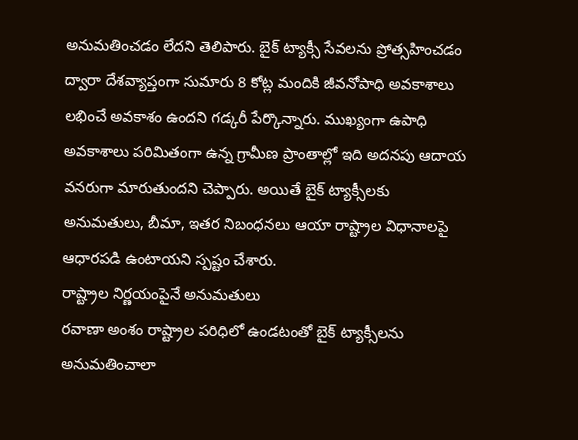అనుమతించడం లేదని తెలిపారు. బైక్ ట్యాక్సీ సేవలను ప్రోత్సహించడం ద్వారా దేశవ్యాప్తంగా సుమారు 8 కోట్ల మందికి జీవనోపాధి అవకాశాలు లభించే అవకాశం ఉందని గడ్కరీ పేర్కొన్నారు. ముఖ్యంగా ఉపాధి అవకాశాలు పరిమితంగా ఉన్న గ్రామీణ ప్రాంతాల్లో ఇది అదనపు ఆదాయ వనరుగా మారుతుందని చెప్పారు. అయితే బైక్ ట్యాక్సీలకు అనుమతులు, బీమా, ఇతర నిబంధనలు ఆయా రాష్ట్రాల విధానాలపై ఆధారపడి ఉంటాయని స్పష్టం చేశారు.
రాష్ట్రాల నిర్ణయంపైనే అనుమతులు
రవాణా అంశం రాష్ట్రాల పరిధిలో ఉండటంతో బైక్ ట్యాక్సీలను అనుమతించాలా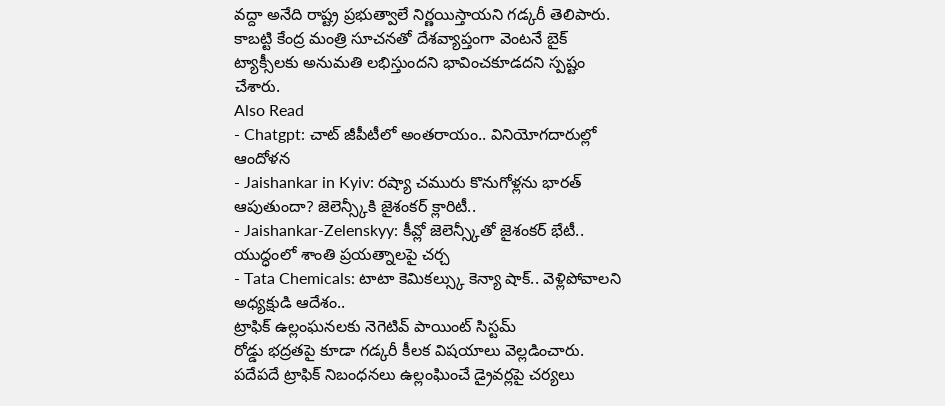వద్దా అనేది రాష్ట్ర ప్రభుత్వాలే నిర్ణయిస్తాయని గడ్కరీ తెలిపారు. కాబట్టి కేంద్ర మంత్రి సూచనతో దేశవ్యాప్తంగా వెంటనే బైక్ ట్యాక్సీలకు అనుమతి లభిస్తుందని భావించకూడదని స్పష్టం చేశారు.
Also Read
- Chatgpt: చాట్ జీపీటీలో అంతరాయం.. వినియోగదారుల్లో ఆందోళన
- Jaishankar in Kyiv: రష్యా చమురు కొనుగోళ్లను భారత్ ఆపుతుందా? జెలెన్స్కీకి జైశంకర్ క్లారిటీ..
- Jaishankar-Zelenskyy: కీవ్లో జెలెన్స్కీతో జైశంకర్ భేటీ.. యుద్ధంలో శాంతి ప్రయత్నాలపై చర్చ
- Tata Chemicals: టాటా కెమికల్స్కు కెన్యా షాక్.. వెళ్లిపోవాలని అధ్యక్షుడి ఆదేశం..
ట్రాఫిక్ ఉల్లంఘనలకు నెగెటివ్ పాయింట్ సిస్టమ్
రోడ్డు భద్రతపై కూడా గడ్కరీ కీలక విషయాలు వెల్లడించారు. పదేపదే ట్రాఫిక్ నిబంధనలు ఉల్లంఘించే డ్రైవర్లపై చర్యలు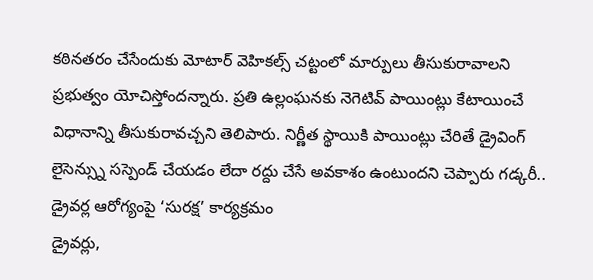కఠినతరం చేసేందుకు మోటార్ వెహికల్స్ చట్టంలో మార్పులు తీసుకురావాలని ప్రభుత్వం యోచిస్తోందన్నారు. ప్రతి ఉల్లంఘనకు నెగెటివ్ పాయింట్లు కేటాయించే విధానాన్ని తీసుకురావచ్చని తెలిపారు. నిర్ణీత స్థాయికి పాయింట్లు చేరితే డ్రైవింగ్ లైసెన్స్ను సస్పెండ్ చేయడం లేదా రద్దు చేసే అవకాశం ఉంటుందని చెప్పారు గడ్కరీ..
డ్రైవర్ల ఆరోగ్యంపై ‘సురక్ష’ కార్యక్రమం
డ్రైవర్లు,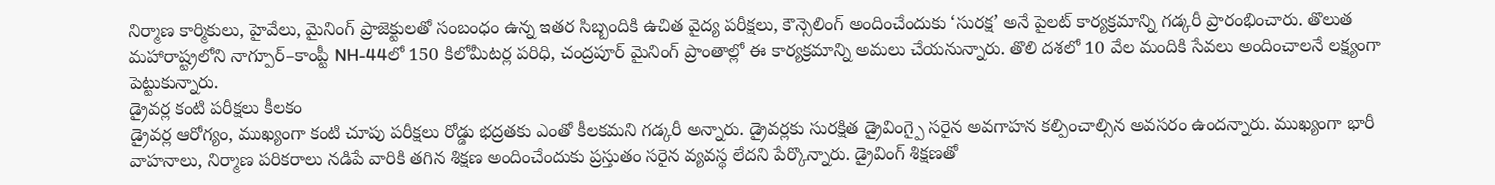నిర్మాణ కార్మికులు, హైవేలు, మైనింగ్ ప్రాజెక్టులతో సంబంధం ఉన్న ఇతర సిబ్బందికి ఉచిత వైద్య పరీక్షలు, కౌన్సెలింగ్ అందించేందుకు ‘సురక్ష’ అనే పైలట్ కార్యక్రమాన్ని గడ్కరీ ప్రారంభించారు. తొలుత మహారాష్ట్రలోని నాగ్పూర్–కాంప్టీ NH-44లో 150 కిలోమీటర్ల పరిధి, చంద్రపూర్ మైనింగ్ ప్రాంతాల్లో ఈ కార్యక్రమాన్ని అమలు చేయనున్నారు. తొలి దశలో 10 వేల మందికి సేవలు అందించాలనే లక్ష్యంగా పెట్టుకున్నారు.
డ్రైవర్ల కంటి పరీక్షలు కీలకం
డ్రైవర్ల ఆరోగ్యం, ముఖ్యంగా కంటి చూపు పరీక్షలు రోడ్డు భద్రతకు ఎంతో కీలకమని గడ్కరీ అన్నారు. డ్రైవర్లకు సురక్షిత డ్రైవింగ్పై సరైన అవగాహన కల్పించాల్సిన అవసరం ఉందన్నారు. ముఖ్యంగా భారీ వాహనాలు, నిర్మాణ పరికరాలు నడిపే వారికి తగిన శిక్షణ అందించేందుకు ప్రస్తుతం సరైన వ్యవస్థ లేదని పేర్కొన్నారు. డ్రైవింగ్ శిక్షణతో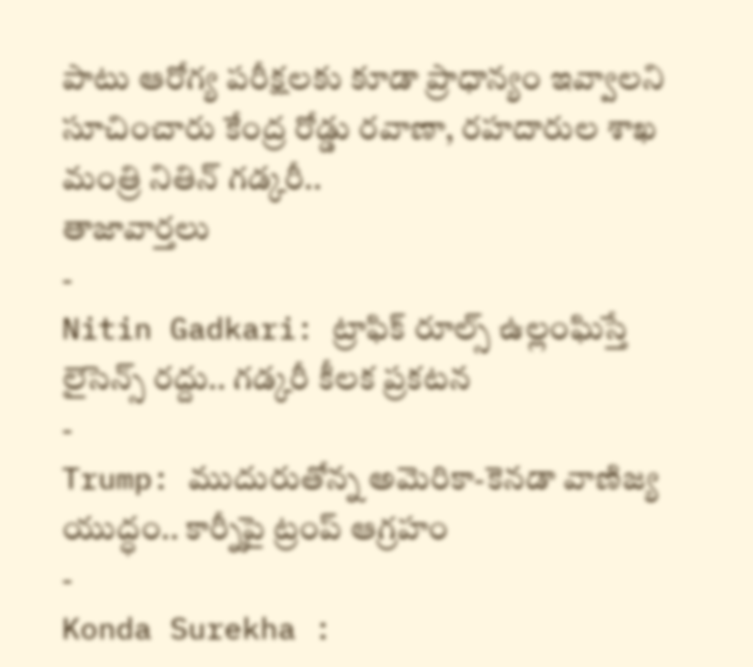పాటు ఆరోగ్య పరీక్షలకు కూడా ప్రాధాన్యం ఇవ్వాలని సూచించారు కేంద్ర రోడ్డు రవాణా, రహదారుల శాఖ మంత్రి నితిన్ గడ్కరీ..
తాజావార్తలు
-
Nitin Gadkari: ట్రాఫిక్ రూల్స్ ఉల్లంఘిస్తే లైసెన్స్ రద్దు.. గడ్కరీ కీలక ప్రకటన
-
Trump: ముదురుతోన్న అమెరికా-కెనడా వాణిజ్య యుద్ధం.. కార్నీపై ట్రంప్ ఆగ్రహం
-
Konda Surekha :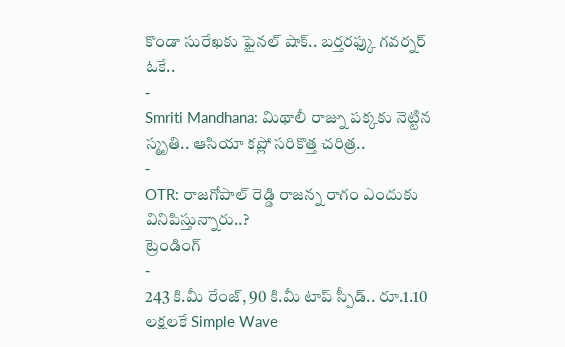కొండా సురేఖకు ఫైనల్ షాక్.. బర్తరఫ్కు గవర్నర్ ఓకే..
-
Smriti Mandhana: మిథాలీ రాజ్ను పక్కకు నెట్టిన స్మృతి.. ఆసియా కప్లో సరికొత్త చరిత్ర..
-
OTR: రాజగోపాల్ రెడ్డి రాజన్న రాగం ఎందుకు వినిపిస్తున్నారు..?
ట్రెండింగ్
-
243 కి.మీ రేంజ్, 90 కి.మీ టాప్ స్పీడ్.. రూ.1.10 లక్షలకే Simple Wave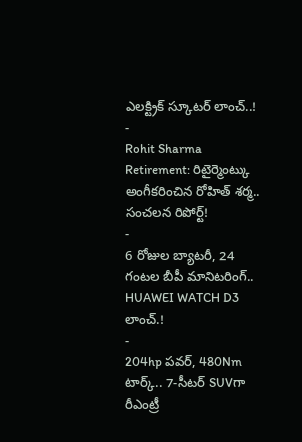ఎలక్ట్రిక్ స్కూటర్ లాంచ్..!
-
Rohit Sharma Retirement: రిటైర్మెంట్కు అంగీకరించిన రోహిత్ శర్మ.. సంచలన రిపోర్ట్!
-
6 రోజుల బ్యాటరీ, 24 గంటల బీపీ మానిటరింగ్.. HUAWEI WATCH D3 లాంచ్.!
-
204hp పవర్, 480Nm టార్క్.. 7-సీటర్ SUVగా రీఎంట్రీ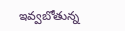ఇవ్వబోతున్న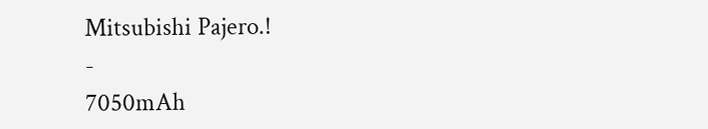Mitsubishi Pajero.!
-
7050mAh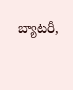బ్యాటరీ,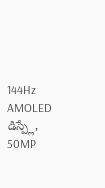144Hz AMOLED డిస్ప్లే, 50MP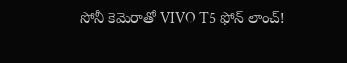సోనీ కెమెరాతో VIVO T5 ఫోన్ లాంచ్!